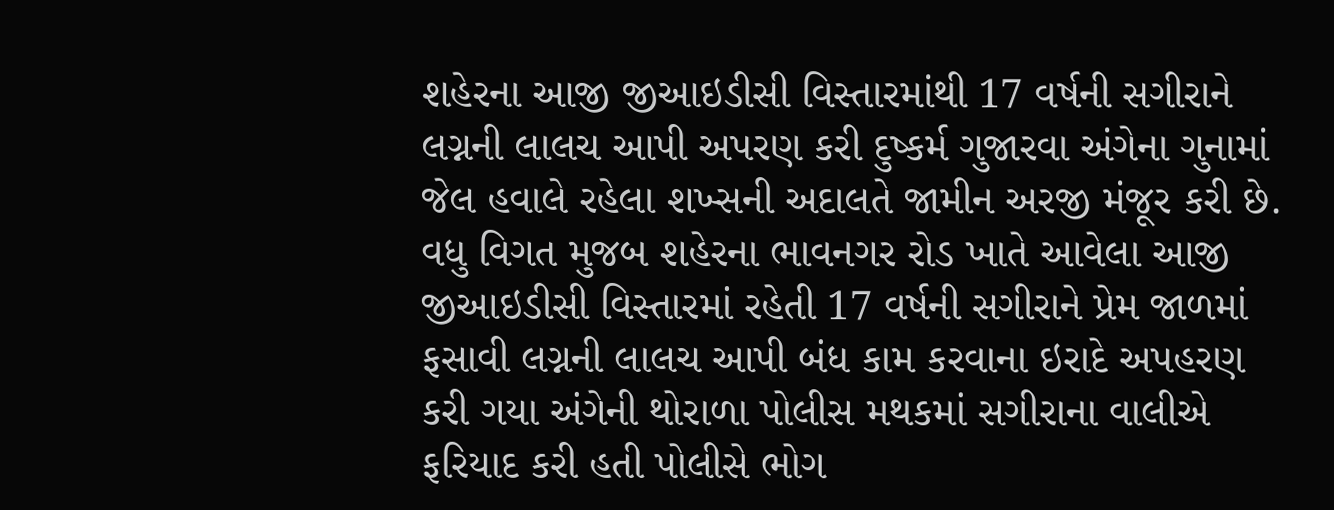શહેરના આજી જીઆઇડીસી વિસ્તારમાંથી 17 વર્ષની સગીરાને લગ્નની લાલચ આપી અપરણ કરી દુષ્કર્મ ગુજારવા અંગેના ગુનામાં જેલ હવાલે રહેલા શખ્સની અદાલતે જામીન અરજી મંજૂર કરી છે.
વધુ વિગત મુજબ શહેરના ભાવનગર રોડ ખાતે આવેલા આજી જીઆઇડીસી વિસ્તારમાં રહેતી 17 વર્ષની સગીરાને પ્રેમ જાળમાં ફસાવી લગ્નની લાલચ આપી બંધ કામ કરવાના ઇરાદે અપહરણ કરી ગયા અંગેની થોરાળા પોલીસ મથકમાં સગીરાના વાલીએ ફરિયાદ કરી હતી પોલીસે ભોગ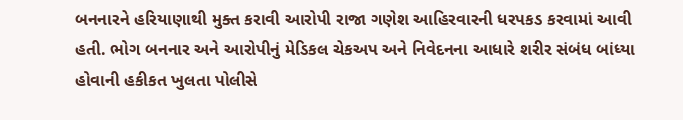બનનારને હરિયાણાથી મુક્ત કરાવી આરોપી રાજા ગણેશ આહિરવારની ધરપકડ કરવામાં આવી હતી. ભોગ બનનાર અને આરોપીનું મેડિકલ ચેકઅપ અને નિવેદનના આધારે શરીર સંબંધ બાંધ્યા હોવાની હકીકત ખુલતા પોલીસે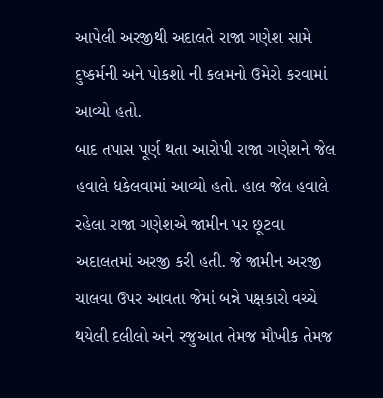આપેલી અરજીથી અદાલતે રાજા ગણેશ સામે દુષ્કર્મની અને પોકશો ની કલમનો ઉમેરો કરવામાં આવ્યો હતો.
બાદ તપાસ પૂર્ણ થતા આરોપી રાજા ગણેશને જેલ હવાલે ધકેલવામાં આવ્યો હતો. હાલ જેલ હવાલે રહેલા રાજા ગણેશએ જામીન પર છૂટવા અદાલતમાં અરજી કરી હતી. જે જામીન અરજી ચાલવા ઉપર આવતા જેમાં બન્ને પક્ષકારો વચ્ચે થયેલી દલીલો અને રજુઆત તેમજ મૌખીક તેમજ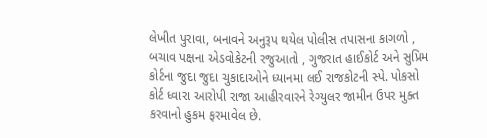લેખીત પુરાવા, બનાવને અનુરૂપ થયેલ પોલીસ તપાસના કાગળો , બચાવ પક્ષના એડવોકેટની રજુઆતો , ગુજરાત હાઈકોર્ટ અને સુપ્રિમ કોર્ટના જુદા જુદા ચુકાદાઓને ધ્યાનમા લઈ રાજકોટની સ્પે. પોકસો કોર્ટ ધ્વારા આરોપી રાજા આહીરવારને રેગ્યુલર જામીન ઉપર મુક્ત કરવાનો હુકમ ફરમાવેલ છે.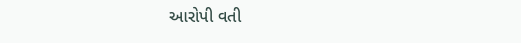આરોપી વતી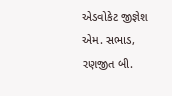એડવોકેટ જીજ્ઞેશ એમ. સભાડ, રણજીત બી.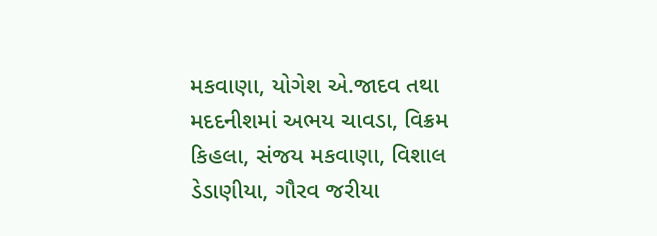મકવાણા, યોગેશ એ.જાદવ તથા મદદનીશમાં અભય ચાવડા, વિક્રમ કિહલા, સંજય મકવાણા, વિશાલ ડેડાણીયા, ગૌરવ જરીયા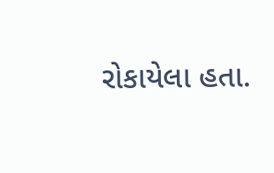રોકાયેલા હતા.